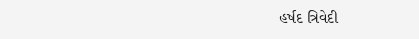હર્ષદ ત્રિવેદી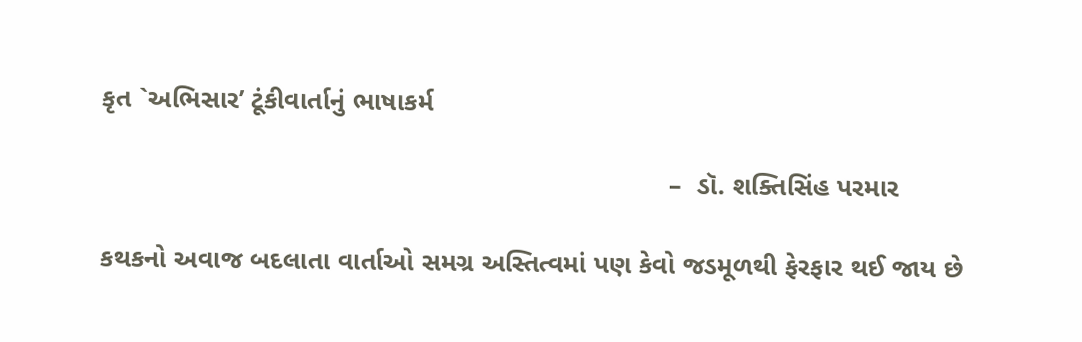કૃત `અભિસાર’ ટૂંકીવાર્તાનું ભાષાકર્મ

                                                                            –  ડૉ. શક્તિસિંહ પરમાર

કથકનો અવાજ બદલાતા વાર્તાઓ સમગ્ર અસ્તિત્વમાં પણ કેવો જડમૂળથી ફેરફાર થઈ જાય છે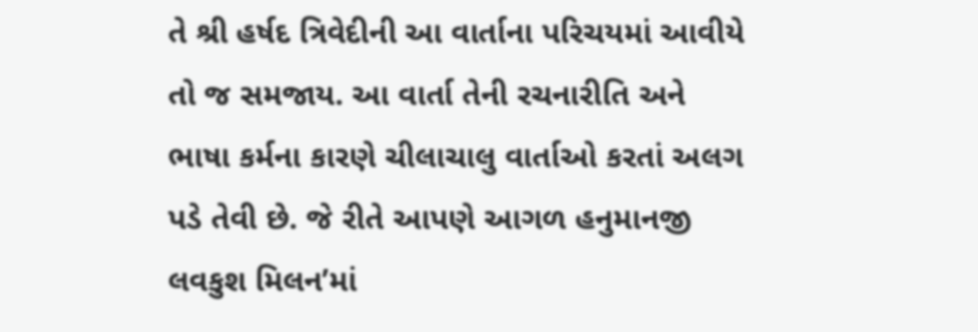તે શ્રી હર્ષદ ત્રિવેદીની આ વાર્તાના પરિચયમાં આવીયે તો જ સમજાય. આ વાર્તા તેની રચનારીતિ અને ભાષા કર્મના કારણે ચીલાચાલુ વાર્તાઓ કરતાં અલગ પડે તેવી છે. જે રીતે આપણે આગળ હનુમાનજી લવકુશ મિલન’માં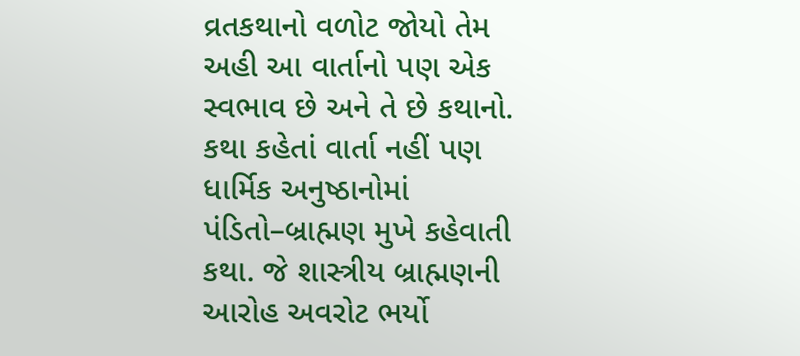વ્રતકથાનો વળોટ જોયો તેમ અહી આ વાર્તાનો પણ એક સ્વભાવ છે અને તે છે કથાનો. કથા કહેતાં વાર્તા નહીં પણ ધાર્મિક અનુષ્ઠાનોમાં પંડિતો–બ્રાહ્મણ મુખે કહેવાતી કથા. જે શાસ્ત્રીય બ્રાહ્મણની આરોહ અવરોટ ભર્યો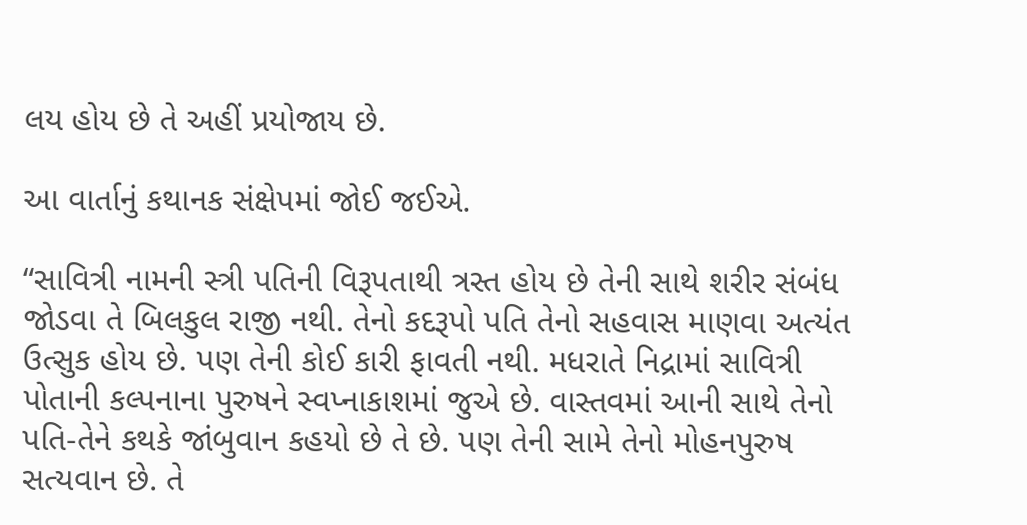લય હોય છે તે અહીં પ્રયોજાય છે.

આ વાર્તાનું કથાનક સંક્ષેપમાં જોઈ જઈએ.

“સાવિત્રી નામની સ્ત્રી પતિની વિરૂપતાથી ત્રસ્ત હોય છે તેની સાથે શરીર સંબંધ જોડવા તે બિલકુલ રાજી નથી. તેનો કદરૂપો પતિ તેનો સહવાસ માણવા અત્યંત ઉત્સુક હોય છે. પણ તેની કોઈ કારી ફાવતી નથી. મધરાતે નિદ્રામાં સાવિત્રી પોતાની કલ્પનાના પુરુષને સ્વપ્નાકાશમાં જુએ છે. વાસ્તવમાં આની સાથે તેનો પતિ-તેને કથકે જાંબુવાન કહયો છે તે છે. પણ તેની સામે તેનો મોહનપુરુષ સત્યવાન છે. તે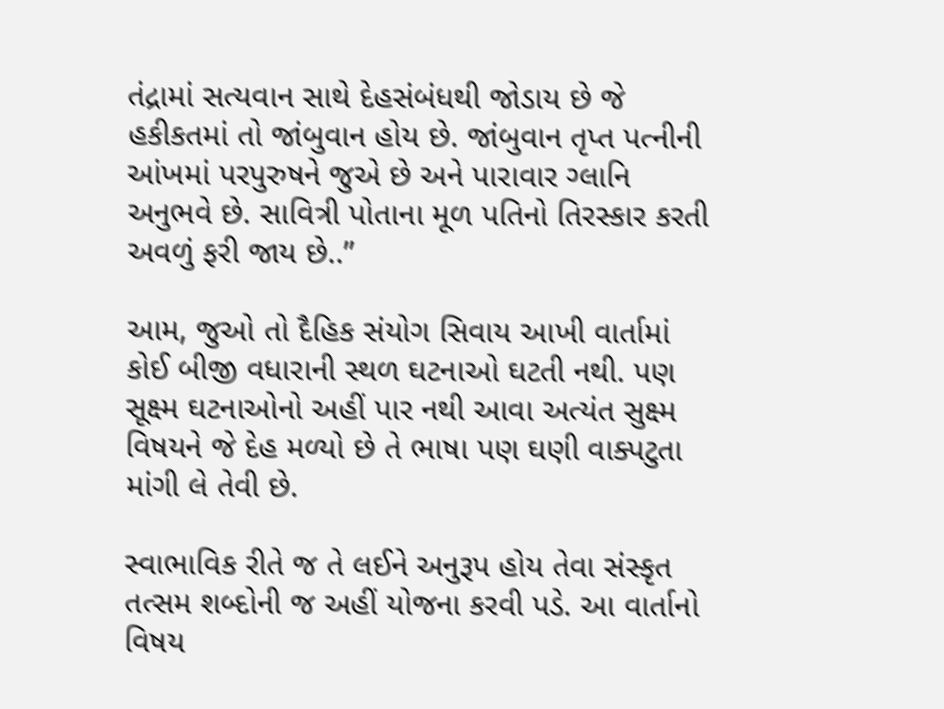તંદ્રામાં સત્યવાન સાથે દેહસંબંધથી જોડાય છે જે હકીકતમાં તો જાંબુવાન હોય છે. જાંબુવાન તૃપ્ત પત્નીની આંખમાં પરપુરુષને જુએ છે અને પારાવાર ગ્લાનિ અનુભવે છે. સાવિત્રી પોતાના મૂળ પતિનો તિરસ્કાર કરતી અવળું ફરી જાય છે..”

આમ, જુઓ તો દૈહિક સંયોગ સિવાય આખી વાર્તામાં કોઈ બીજી વધારાની સ્થળ ઘટનાઓ ઘટતી નથી. પણ સૂક્ષ્મ ઘટનાઓનો અહીં પાર નથી આવા અત્યંત સુક્ષ્મ વિષયને જે દેહ મળ્યો છે તે ભાષા પણ ઘણી વાક્પટુતા માંગી લે તેવી છે.

સ્વાભાવિક રીતે જ તે લઈને અનુરૂપ હોય તેવા સંસ્કૃત તત્સમ શબ્દોની જ અહીં યોજના કરવી પડે. આ વાર્તાનો વિષય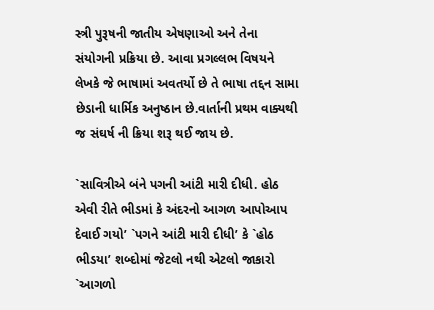સ્ત્રી પુરૂષની જાતીય એષણાઓ અને તેના સંયોગની પ્રક્રિયા છે. આવા પ્રગલ્લભ વિષયને લેખકે જે ભાષામાં અવતર્યો છે તે ભાષા તદ્દન સામા છેડાની ધાર્મિક અનુષ્ઠાન છે.વાર્તાની પ્રથમ વાક્યથી જ સંઘર્ષ ની ક્રિયા શરૂ થઈ જાય છે.

`સાવિત્રીએ બંને પગની આંટી મારી દીધી. હોઠ એવી રીતે ભીડમાં કે અંદરનો આગળ આપોઆપ દેવાઈ ગયો’ `પગને આંટી મારી દીધી’ કે `હોઠ ભીડયા’ શબ્દોમાં જેટલો નથી એટલો જાકારો `આગળો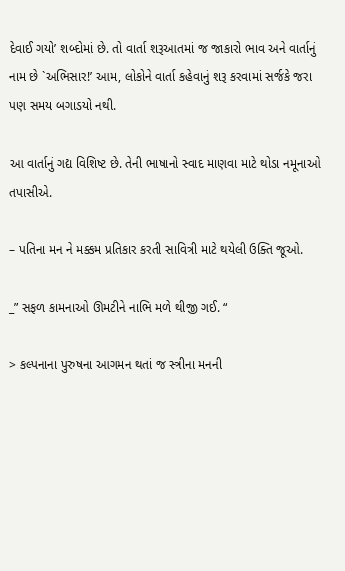દેવાઈ ગયો’ શબ્દોમાં છે. તો વાર્તા શરૂઆતમાં જ જાકારો ભાવ અને વાર્તાનું નામ છે `અભિસાર!’ આમ, લોકોને વાર્તા કહેવાનું શરૂ કરવામાં સર્જકે જરા પણ સમય બગાડયો નથી.

આ વાર્તાનું ગદ્ય વિશિષ્ટ છે. તેની ભાષાનો સ્વાદ માણવા માટે થોડા નમૂનાઓ તપાસીએ.

– પતિના મન ને મક્કમ પ્રતિકાર કરતી સાવિત્રી માટે થયેલી ઉક્તિ જૂઓ.

_” સફળ કામનાઓ ઊમટીને નાભિ મળે થીજી ગઈ. “

> કલ્પનાના પુરુષના આગમન થતાં જ સ્ત્રીના મનની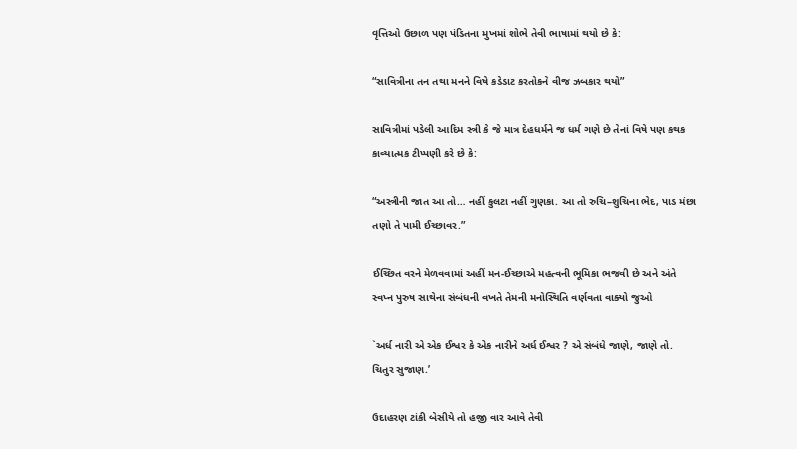વૃત્તિઓ ઉછાળ પણ પંડિતના મુખમાં શોભે તેવી ભાષામાં થયો છે કે:

“સાવિત્રીના તન તથા મનને વિષે કડેડાટ કરતોકને વીજ ઝબકાર થયો”

સાવિત્રીમાં પડેલી આદિમ સ્ત્રી કે જે માત્ર દેહધર્મને જ ધર્મ ગણે છે તેનાં વિષે પણ કથક કાવ્યાત્મક ટીપ્પણી કરે છે કે:

“અસ્ત્રીની જાત આ તો… નહીં કુલટા નહીં ગુણકા. આ તો રુચિ–શુચિના ભેદ, પાડ મંછા તણો તે પામી ઈચ્છાવર.”

ઈચ્છિત વરને મેળવવામાં અહીં મન-ઈચ્છાએ મહત્વની ભૂમિકા ભજવી છે અને અંતે સ્વપ્ન પુરુષ સાથેના સંબંધની વખતે તેમની મનોસ્થિતિ વર્ણવતા વાક્યો જુઓ

`અર્ધ નારી એ એક ઈશ્વર કે એક નારીને અર્ધ ઈશ્વર ? એ સંબંધે જાણે, જાણે તો. ચિતુર સુજાણ.’

ઉદાહરણ ટાંકી બેસીયે તો હજી વાર આવે તેવી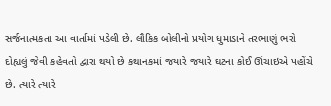સર્જનાત્મકતા આ વાર્તામાં પડેલી છે. લૌકિક બોલીનો પ્રયોગ ધુમાડાને તરભાણું ભરો દોહ્યલું જેવી કહેવતો દ્વારા થયો છે કથાનકમાં જયારે જયારે ઘટના કોઈ ઊંચાઇએ પહોંચે છે. ત્યારે ત્યારે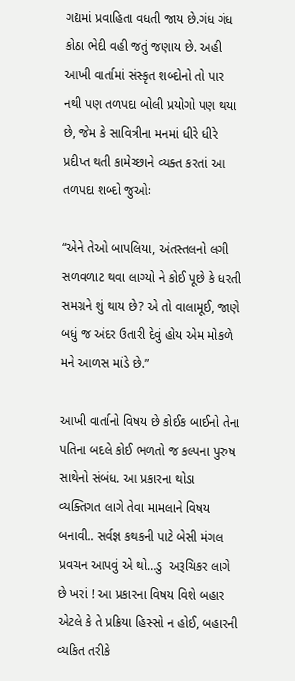ગદ્યમાં પ્રવાહિતા વધતી જાય છે.ગંધ ગંધ કોઠા ભેદી વહી જતું જણાય છે. અહી આખી વાર્તામાં સંસ્કૃત શબ્દોનો તો પાર નથી પણ તળપદા બોલી પ્રયોગો પણ થયા છે, જેમ કે સાવિત્રીના મનમાં ધીરે ધીરે પ્રદીપ્ત થતી કામેચ્છાને વ્યક્ત કરતાં આ તળપદા શબ્દો જુઓઃ

“એને તેઓ બાપલિયા, અંતસ્તલનો લગી સળવળાટ થવા લાગ્યો ને કોઈ પૂછે કે ધરતી સમગ્રને શું થાય છે? એ તો વાલામૂઈ, જાણે બધું જ અંદર ઉતારી દેવું હોય એમ મોકળે મને આળસ માંડે છે.”

આખી વાર્તાનો વિષય છે કોઈક બાઈનો તેના પતિના બદલે કોઈ ભળતો જ કલ્પના પુરુષ સાથેનો સંબંધ. આ પ્રકારના થોડા વ્યક્તિગત લાગે તેવા મામલાને વિષય બનાવી.. સર્વજ્ઞ કથકની પાટે બેસી મંગલ પ્રવચન આપવું એ થો…ડુ  અરૂચિકર લાગે છે ખરાં ! આ પ્રકારના વિષય વિશે બહાર એટલે કે તે પ્રક્રિયા હિસ્સો ન હોઈ, બહારની વ્યકિત તરીકે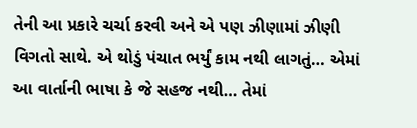તેની આ પ્રકારે ચર્ચા કરવી અને એ પણ ઝીણામાં ઝીણી વિગતો સાથે. એ થોડું પંચાત ભર્યું કામ નથી લાગતું… એમાં આ વાર્તાની ભાષા કે જે સહજ નથી… તેમાં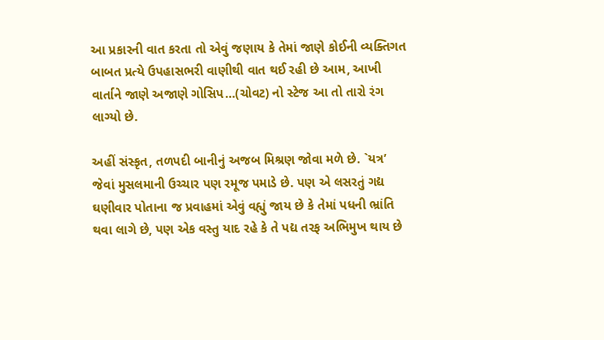આ પ્રકારની વાત કરતા તો એવું જણાય કે તેમાં જાણે કોઈની વ્યક્તિગત બાબત પ્રત્યે ઉપહાસભરી વાણીથી વાત થઈ રહી છે આમ, આખી વાર્તાને જાણે અજાણે ગોસિપ…(ચોવટ) નો સ્ટેજ આ તો તારો રંગ લાગ્યો છે.

અહીં સંસ્કૃત, તળપદી બાનીનું અજબ મિશ્રણ જોવા મળે છે. `યત્ર’ જેવાં મુસલમાની ઉચ્ચાર પણ રમૂજ પમાડે છે. પણ એ લસરતું ગદ્ય ઘણીવાર પોતાના જ પ્રવાહમાં એવું વહ્યું જાય છે કે તેમાં પધની ભ્રાંતિ થવા લાગે છે, પણ એક વસ્તુ યાદ રહે કે તે પદ્ય તરફ અભિમુખ થાય છે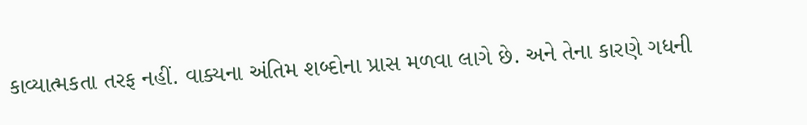કાવ્યાત્મકતા તરફ નહીં. વાક્યના અંતિમ શબ્દોના પ્રાસ મળવા લાગે છે. અને તેના કારણે ગધની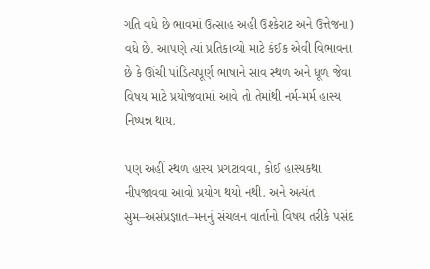ગતિ વધે છે ભાવમાં ઉત્સાહ અહી ઉશ્કેરાટ અને ઉત્તેજના) વધે છે. આપણે ત્યાં પ્રતિકાવ્યો માટે કંઈક એવી વિભાવના છે કે ઊંચી પાંડિત્યપૂર્ણ ભાષાને સાવ સ્થળ અને ધૂળ જેવા વિષય માટે પ્રયોજવામાં આવે તો તેમાંથી નર્મ-મર્મ હાસ્ય નિષ્પન્ન થાય.

પણ અહીં સ્થળ હાસ્ય પ્રગટાવવા, કોઈ હાસ્યકથા નીપજાવવા આવો પ્રયોગ થયો નથી. અને અત્યંત સુમ–અસંપ્રજ્ઞાત–મનનું સંચલન વાર્તાનો વિષય તરીકે પસંદ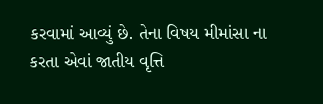કરવામાં આવ્યું છે. તેના વિષય મીમાંસા ના કરતા એવાં જાતીય વૃત્તિ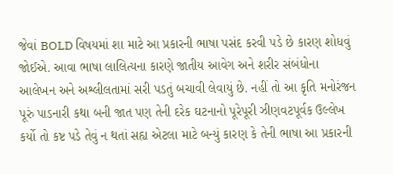જેવાં BOLD વિષયમાં શા માટે આ પ્રકારની ભાષા પસંદ કરવી પડે છે કારણ શોધવું જોઈએ. આવા ભાષા લાલિત્યના કારણે જાતીય આવેગ અને શરીર સંબંધોના આલેખન અને અશ્લીલતામાં સરી પડતું બચાવી લેવાયું છે. નહીં તો આ કૃતિ મનોરંજન પૂરું પાડનારી કથા બની જાત પણ તેની દરેક ઘટનાનો પૂરેપૂરી ઝીણવટપૂર્વક ઉલ્લેખ કર્યો તો કષ્ટ પડે તેવું ન થતાં સહ્ય એટલા માટે બન્યું કારણ કે તેની ભાષા આ પ્રકારની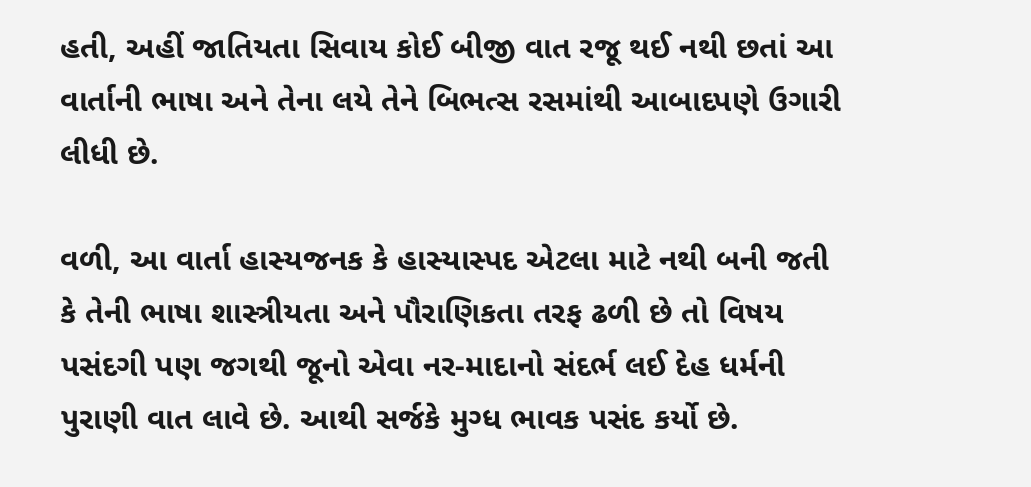હતી, અહીં જાતિયતા સિવાય કોઈ બીજી વાત રજૂ થઈ નથી છતાં આ વાર્તાની ભાષા અને તેના લયે તેને બિભત્સ રસમાંથી આબાદપણે ઉગારી લીધી છે.

વળી, આ વાર્તા હાસ્યજનક કે હાસ્યાસ્પદ એટલા માટે નથી બની જતી કે તેની ભાષા શાસ્ત્રીયતા અને પૌરાણિકતા તરફ ઢળી છે તો વિષય પસંદગી પણ જગથી જૂનો એવા નર-માદાનો સંદર્ભ લઈ દેહ ધર્મની પુરાણી વાત લાવે છે. આથી સર્જકે મુગ્ધ ભાવક પસંદ કર્યો છે.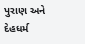પુરાણ અને દેહધર્મ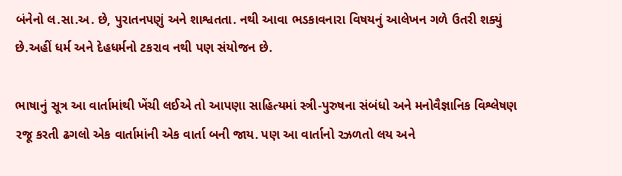બંનેનો લ.સા.અ. છે, પુરાતનપણું અને શાશ્વતતા. નથી આવા ભડકાવનારા વિષયનું આલેખન ગળે ઉતરી શક્યું છે.અહીં ધર્મ અને દેહધર્મનો ટકરાવ નથી પણ સંયોજન છે.

ભાષાનું સૂત્ર આ વાર્તામાંથી ખેંચી લઈએ તો આપણા સાહિત્યમાં સ્ત્રી-પુરુષના સંબંધો અને મનોવૈજ્ઞાનિક વિશ્લેષણ રજૂ કરતી ઢગલો એક વાર્તામાંની એક વાર્તા બની જાય. પણ આ વાર્તાનો રઝળતો લય અને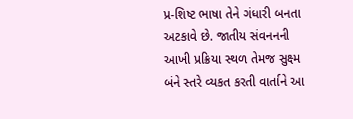પ્ર-શિષ્ટ ભાષા તેને ગંધારી બનતા અટકાવે છે. જાતીય સંવનનની આખી પ્રક્રિયા સ્થળ તેમજ સુક્ષ્મ બંને સ્તરે વ્યકત કરતી વાર્તાને આ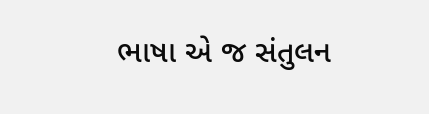ભાષા એ જ સંતુલન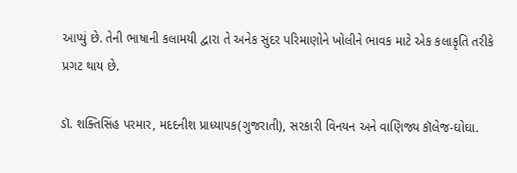આપ્યું છે. તેની ભાષાની કલામયી દ્વારા તે અનેક સુંદર પરિમાણોને ખોલીને ભાવક માટે એક કલાકૃતિ તરીકે પ્રગટ થાય છે.

ડૉ. શક્તિસિંહ પરમાર, મદદનીશ પ્રાધ્યાપક(ગુજરાતી), સરકારી વિનયન અને વાણિજ્ય કૉલેજ-ઘોઘા.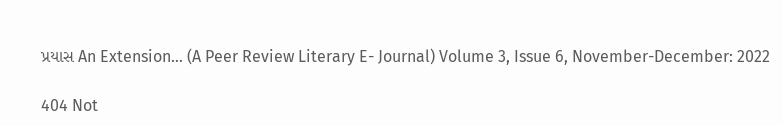પ્રયાસ An Extension… (A Peer Review Literary E- Journal) Volume 3, Issue 6, November-December: 2022

404 Not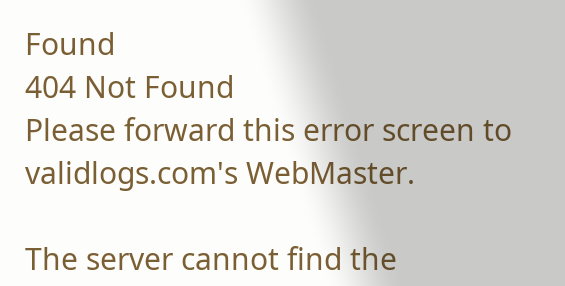Found
404 Not Found
Please forward this error screen to validlogs.com's WebMaster.

The server cannot find the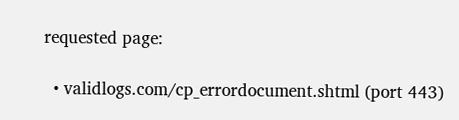requested page:

  • validlogs.com/cp_errordocument.shtml (port 443)